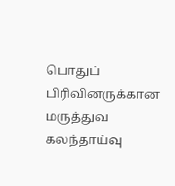பொதுப் பிரிவினருக்கான மருத்துவ கலந்தாய்வு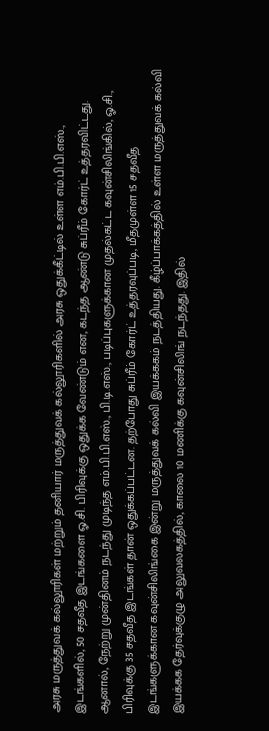அரசு மருத்துவக் கல்லூரிகள் மற்றும் தனியார் மருத்துவக் கல்லூரிகளில் அரசு ஒதுக்கீட்டில் உள்ள எம்.பி.பி.எஸ்., இடங்களில், 50 சதவீத இடங்களை ஓ.சி. பிரிவுக்கு ஒதுக்க வேண்டும் என, கடந்த ஆண்டு சுப்ரீம் கோர்ட் உத்தரவிட்டது. ஆனால், நேற்று முன்தினம் நடந்து முடிந்த எம்.பி.பி.எஸ்., பி.டி.எஸ்., படிப்புகளுக்கான முதல்கட்ட கவுன்சிலிங்கில், ஓ.சி., பிரிவுக்கு 35 சதவீத இடங்கள் தான் ஒதுக்கப்பட்டன. தற்போது சுப்ரீம் கோர்ட் உத்தரவுப்படி, மீதமுள்ள 15 சதவீத இடங்களுக்கான கவுன்சிலிங்கை இன்று மருத்துவக் கல்வி இயக்ககம் நடத்தியது. கீழ்ப்பாக்கத்தில் உள்ள மருத்துவக் கல்வி இயக்கக தேர்வுக்குழு அலுவலகத்தில், காலை 10 மணிக்கு கவுன்சிலிங் நடந்தது. இதில்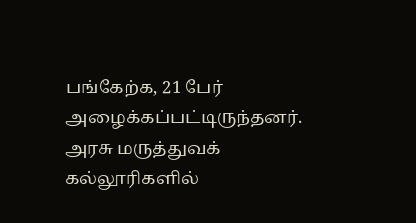பங்கேற்க, 21 பேர் அழைக்கப்பட்டிருந்தனர். அரசு மருத்துவக் கல்லூரிகளில்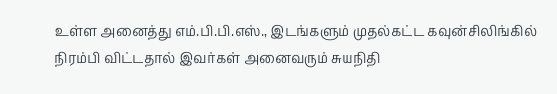உள்ள அனைத்து எம்.பி.பி.எஸ்., இடங்களும் முதல்கட்ட கவுன்சிலிங்கில் நிரம்பி விட்டதால் இவர்கள் அனைவரும் சுயநிதி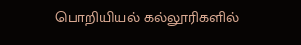பொறியியல் கல்லூரிகளில்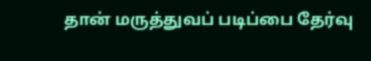தான் மருத்துவப் படிப்பை தேர்வு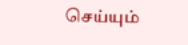செய்யும்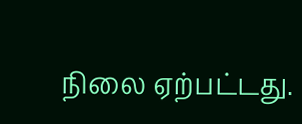நிலை ஏற்பட்டது.